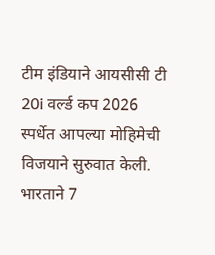टीम इंडियाने आयसीसी टी 20i वर्ल्ड कप 2026 स्पर्धेत आपल्या मोहिमेची विजयाने सुरुवात केली. भारताने 7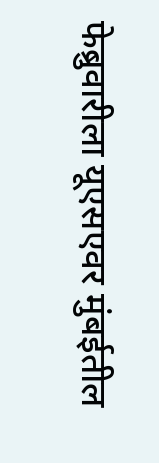फेब्रुवारीला यूएसएवर मुंबईतील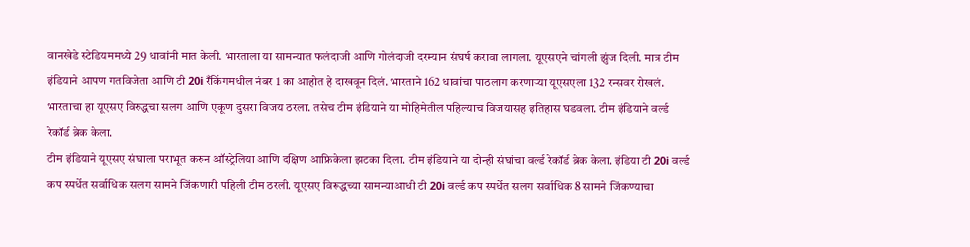वानखेडे स्टेडियममध्ये 29 धावांनी मात केली. भारताला या सामन्यात फलंदाजी आणि गोलंदाजी दरम्यान संघर्ष करावा लागला. यूएसएने चांगली झुंज दिली. मात्र टीम इंडियाने आपण गतविजेता आणि टी 20i रँकिंगमधील नंबर 1 का आहोत हे दाखवून दिलं. भारताने 162 धावांचा पाठलाग करणाऱ्या यूएसएला 132 रन्सवर रोखलं. भारताचा हा यूएसए विरुद्धचा सलग आणि एकूण दुसरा विजय ठरला. तसेच टीम इंडियाने या मोहिमेतील पहिल्याच विजयासह इतिहास घडवला. टीम इंडियाने वर्ल्ड रेकॉर्ड ब्रेक केला.
टीम इंडियाने यूएसए संघाला पराभूत करुन ऑस्ट्रेलिया आणि दक्षिण आफ्रिकेला झटका दिला. टीम इंडियाने या दोन्ही संघांचा वर्ल्ड रेकॉर्ड ब्रेक केला. इंडिया टी 20i वर्ल्ड कप स्पर्धेत सर्वाधिक सलग सामने जिंकणारी पहिली टीम ठरली. यूएसए विरूद्धच्या सामन्याआधी टी 20i वर्ल्ड कप स्पर्धेत सलग सर्वाधिक 8 सामने जिंकण्याचा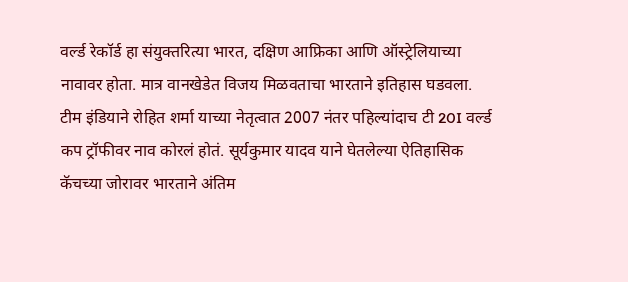वर्ल्ड रेकॉर्ड हा संयुक्तरित्या भारत, दक्षिण आफ्रिका आणि ऑस्ट्रेलियाच्या नावावर होता. मात्र वानखेडेत विजय मिळवताचा भारताने इतिहास घडवला.
टीम इंडियाने रोहित शर्मा याच्या नेतृत्वात 2007 नंतर पहिल्यांदाच टी 20I वर्ल्ड कप ट्रॉफीवर नाव कोरलं होतं. सूर्यकुमार यादव याने घेतलेल्या ऐतिहासिक कॅचच्या जोरावर भारताने अंतिम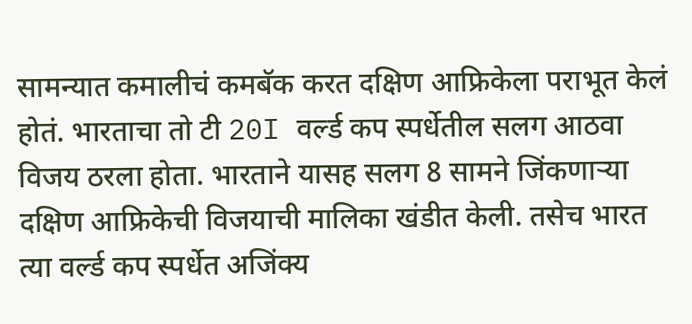सामन्यात कमालीचं कमबॅक करत दक्षिण आफ्रिकेला पराभूत केलं होतं. भारताचा तो टी 20I वर्ल्ड कप स्पर्धेतील सलग आठवा विजय ठरला होता. भारताने यासह सलग 8 सामने जिंकणाऱ्या दक्षिण आफ्रिकेची विजयाची मालिका खंडीत केली. तसेच भारत त्या वर्ल्ड कप स्पर्धेत अजिंक्य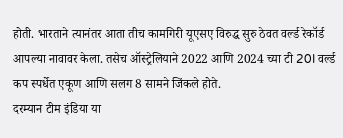होती. भारताने त्यानंतर आता तीच कामगिरी यूएसए विरुद्ध सुरु ठेवत वर्ल्ड रेकॉर्ड आपल्या नावावर केला. तसेच ऑस्ट्रेलियाने 2022 आणि 2024 च्या टी 20I वर्ल्ड कप स्पर्धेत एकूण आणि सलग 8 सामने जिंकले होते.
दरम्यान टीम इंडिया या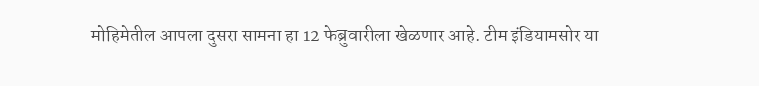मोहिमेतील आपला दुसरा सामना हा 12 फेब्रुवारीला खेळणार आहे. टीम इंडियामसोर या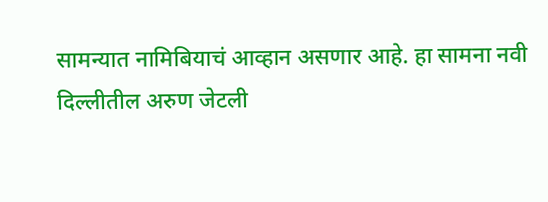सामन्यात नामिबियाचं आव्हान असणार आहे. हा सामना नवी दिल्लीतील अरुण जेटली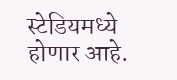स्टेडियमध्ये होणार आहे.